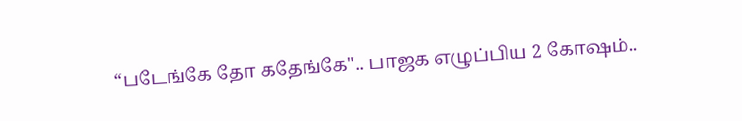“படேங்கே தோ கதேங்கே".. பாஜக எழுப்பிய 2 கோஷம்..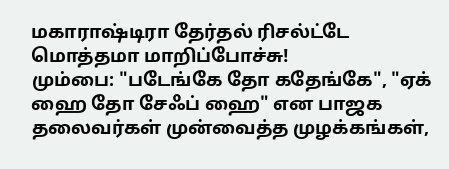மகாராஷ்டிரா தேர்தல் ரிசல்ட்டே மொத்தமா மாறிப்போச்சு!
மும்பை: "படேங்கே தோ கதேங்கே", "ஏக் ஹை தோ சேஃப் ஹை" என பாஜக தலைவர்கள் முன்வைத்த முழக்கங்கள்,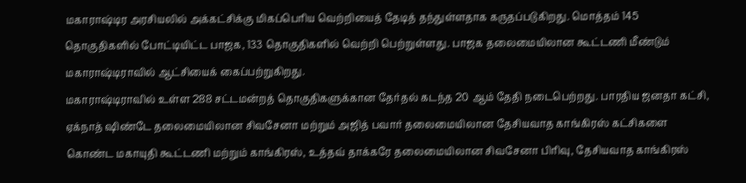மகாராஷ்டிர அரசியலில் அக்கட்சிக்கு மிகப்பெரிய வெற்றியைத் தேடித் தந்துள்ளதாக கருதப்படுகிறது. மொத்தம் 145 தொகுதிகளில் போட்டியிட்ட பாஜக, 133 தொகுதிகளில் வெற்றி பெற்றுள்ளது. பாஜக தலைமையிலான கூட்டணி மீண்டும் மகாராஷ்டிராவில் ஆட்சியைக் கைப்பற்றுகிறது.
மகாராஷ்டிராவில் உள்ள 288 சட்டமன்றத் தொகுதிகளுக்கான தேர்தல் கடந்த 20 ஆம் தேதி நடைபெற்றது. பாரதிய ஜனதா கட்சி, ஏக்நாத் ஷிண்டே தலைமையிலான சிவசேனா மற்றும் அஜித் பவார் தலைமையிலான தேசியவாத காங்கிரஸ் கட்சிகளை கொண்ட மகாயுதி கூட்டணி மற்றும் காங்கிரஸ், உத்தவ் தாக்கரே தலைமையிலான சிவசேனா பிரிவு, தேசியவாத காங்கிரஸ்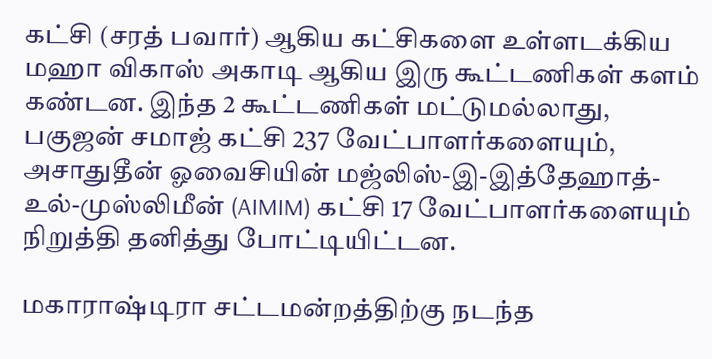கட்சி (சரத் பவார்) ஆகிய கட்சிகளை உள்ளடக்கிய மஹா விகாஸ் அகாடி ஆகிய இரு கூட்டணிகள் களம் கண்டன. இந்த 2 கூட்டணிகள் மட்டுமல்லாது, பகுஜன் சமாஜ் கட்சி 237 வேட்பாளர்களையும், அசாதுதீன் ஓவைசியின் மஜ்லிஸ்-இ-இத்தேஹாத்-உல்-முஸ்லிமீன் (AIMIM) கட்சி 17 வேட்பாளர்களையும் நிறுத்தி தனித்து போட்டியிட்டன.

மகாராஷ்டிரா சட்டமன்றத்திற்கு நடந்த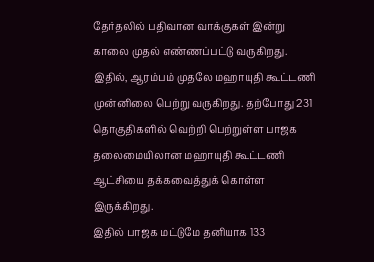தேர்தலில் பதிவான வாக்குகள் இன்று காலை முதல் எண்ணப்பட்டு வருகிறது. இதில், ஆரம்பம் முதலே மஹாயுதி கூட்டணி முன்னிலை பெற்று வருகிறது. தற்போது 231 தொகுதிகளில் வெற்றி பெற்றுள்ள பாஜக தலைமையிலான மஹாயுதி கூட்டணி ஆட்சியை தக்கவைத்துக் கொள்ள இருக்கிறது.
இதில் பாஜக மட்டுமே தனியாக 133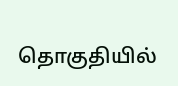தொகுதியில்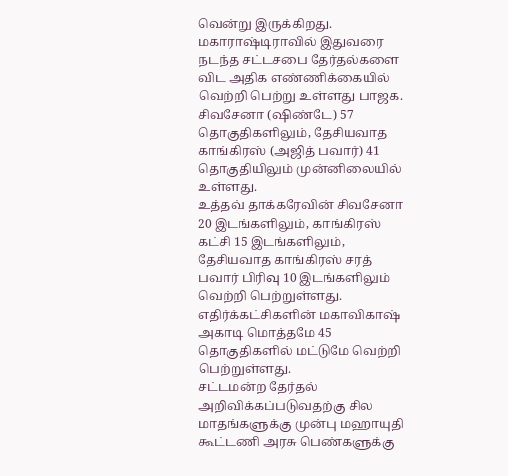வென்று இருக்கிறது. மகாராஷ்டிராவில் இதுவரை நடந்த சட்டசபை தேர்தல்களை விட அதிக எண்ணிக்கையில் வெற்றி பெற்று உள்ளது பாஜக. சிவசேனா (ஷிண்டே) 57 தொகுதிகளிலும், தேசியவாத காங்கிரஸ் (அஜித் பவார்) 41 தொகுதியிலும் முன்னிலையில் உள்ளது.
உத்தவ் தாக்கரேவின் சிவசேனா 20 இடங்களிலும், காங்கிரஸ் கட்சி 15 இடங்களிலும், தேசியவாத காங்கிரஸ் சரத் பவார் பிரிவு 10 இடங்களிலும் வெற்றி பெற்றுள்ளது. எதிர்க்கட்சிகளின் மகாவிகாஷ் அகாடி மொத்தமே 45 தொகுதிகளில் மட்டுமே வெற்றி பெற்றுள்ளது.
சட்டமன்ற தேர்தல் அறிவிக்கப்படுவதற்கு சில மாதங்களுக்கு முன்பு மஹாயுதி கூட்டணி அரசு பெண்களுக்கு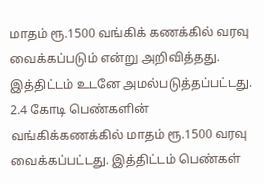மாதம் ரூ.1500 வங்கிக் கணக்கில் வரவு வைக்கப்படும் என்று அறிவித்தது. இத்திட்டம் உடனே அமல்படுத்தப்பட்டது. 2.4 கோடி பெண்களின் வங்கிக்கணக்கில் மாதம் ரூ.1500 வரவு வைக்கப்பட்டது. இத்திட்டம் பெண்கள்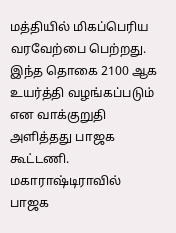மத்தியில் மிகப்பெரிய வரவேற்பை பெற்றது. இந்த தொகை 2100 ஆக உயர்த்தி வழங்கப்படும் என வாக்குறுதி அளித்தது பாஜக கூட்டணி.
மகாராஷ்டிராவில் பாஜக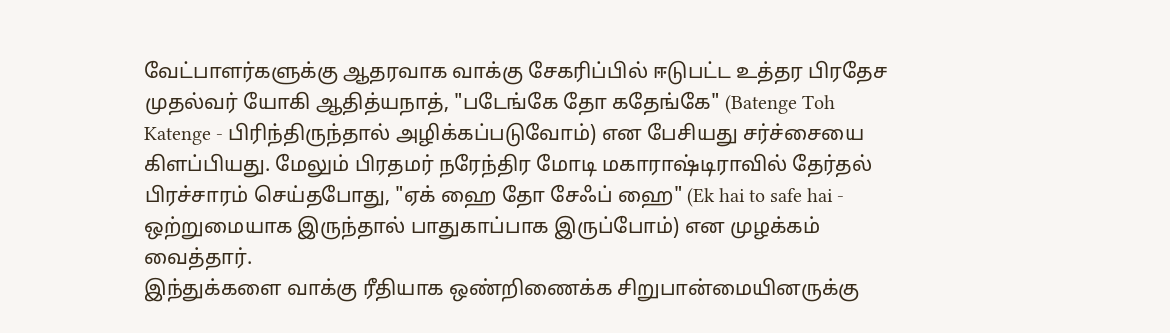வேட்பாளர்களுக்கு ஆதரவாக வாக்கு சேகரிப்பில் ஈடுபட்ட உத்தர பிரதேச முதல்வர் யோகி ஆதித்யநாத், "படேங்கே தோ கதேங்கே" (Batenge Toh Katenge - பிரிந்திருந்தால் அழிக்கப்படுவோம்) என பேசியது சர்ச்சையை கிளப்பியது. மேலும் பிரதமர் நரேந்திர மோடி மகாராஷ்டிராவில் தேர்தல் பிரச்சாரம் செய்தபோது, "ஏக் ஹை தோ சேஃப் ஹை" (Ek hai to safe hai - ஒற்றுமையாக இருந்தால் பாதுகாப்பாக இருப்போம்) என முழக்கம் வைத்தார்.
இந்துக்களை வாக்கு ரீதியாக ஒண்றிணைக்க சிறுபான்மையினருக்கு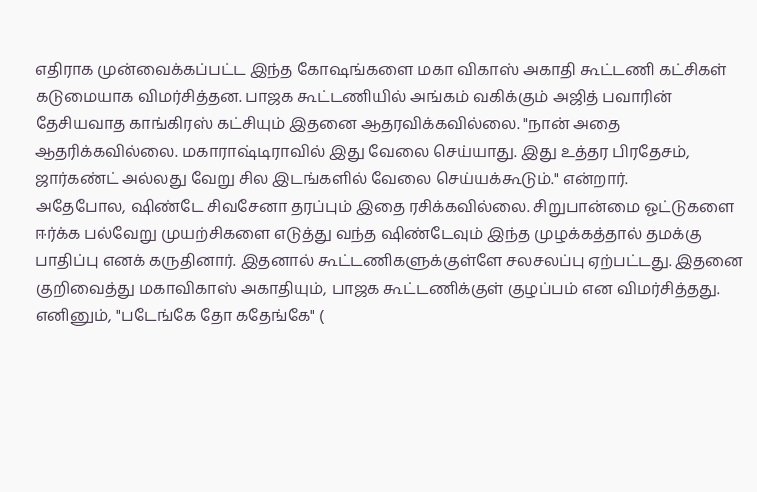எதிராக முன்வைக்கப்பட்ட இந்த கோஷங்களை மகா விகாஸ் அகாதி கூட்டணி கட்சிகள் கடுமையாக விமர்சித்தன. பாஜக கூட்டணியில் அங்கம் வகிக்கும் அஜித் பவாரின் தேசியவாத காங்கிரஸ் கட்சியும் இதனை ஆதரவிக்கவில்லை. "நான் அதை ஆதரிக்கவில்லை. மகாராஷ்டிராவில் இது வேலை செய்யாது. இது உத்தர பிரதேசம், ஜார்கண்ட் அல்லது வேறு சில இடங்களில் வேலை செய்யக்கூடும்." என்றார்.
அதேபோல, ஷிண்டே சிவசேனா தரப்பும் இதை ரசிக்கவில்லை. சிறுபான்மை ஓட்டுகளை ஈர்க்க பல்வேறு முயற்சிகளை எடுத்து வந்த ஷிண்டேவும் இந்த முழக்கத்தால் தமக்கு பாதிப்பு எனக் கருதினார். இதனால் கூட்டணிகளுக்குள்ளே சலசலப்பு ஏற்பட்டது. இதனை குறிவைத்து மகாவிகாஸ் அகாதியும், பாஜக கூட்டணிக்குள் குழப்பம் என விமர்சித்தது.
எனினும், "படேங்கே தோ கதேங்கே" (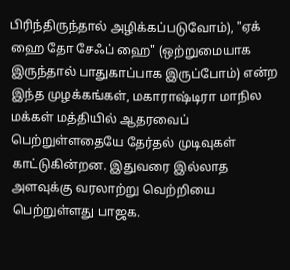பிரிந்திருந்தால் அழிக்கப்படுவோம்), "ஏக் ஹை தோ சேஃப் ஹை" (ஒற்றுமையாக இருந்தால் பாதுகாப்பாக இருப்போம்) என்ற இந்த முழக்கங்கள், மகாராஷ்டிரா மாநில மக்கள் மத்தியில் ஆதரவைப் பெற்றுள்ளதையே தேர்தல் முடிவுகள் காட்டுகின்றன. இதுவரை இல்லாத அளவுக்கு வரலாற்று வெற்றியை பெற்றுள்ளது பாஜக.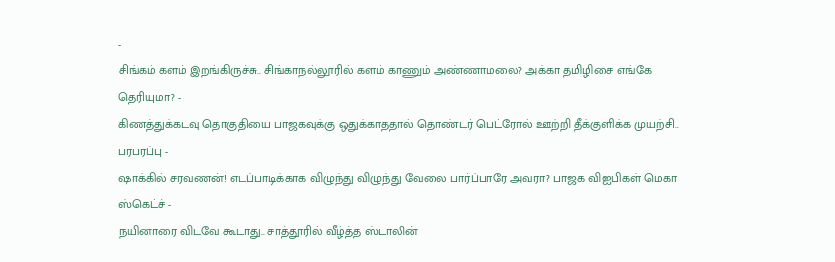-
சிங்கம் களம் இறங்கிருச்சு.. சிங்காநல்லூரில் களம் காணும் அண்ணாமலை? அக்கா தமிழிசை எங்கே தெரியுமா? -
கிணத்துக்கடவு தொகுதியை பாஜகவுக்கு ஒதுக்காததால் தொண்டர் பெட்ரோல் ஊற்றி தீக்குளிக்க முயற்சி.. பரபரப்பு -
ஷாக்கில் சரவணன்! எடப்பாடிக்காக விழுந்து விழுந்து வேலை பார்ப்பாரே அவரா? பாஜக விஐபிகள் மெகா ஸ்கெட்ச் -
நயினாரை விடவே கூடாது.. சாத்தூரில் வீழ்த்த ஸ்டாலின்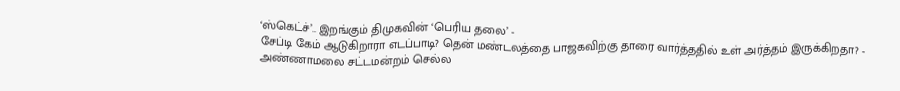‘ஸ்கெட்ச்’.. இறங்கும் திமுகவின் ‘பெரிய தலை’ -
சேப்டி கேம் ஆடுகிறாரா எடப்பாடி? தென் மண்டலத்தை பாஜகவிற்கு தாரை வார்த்ததில் உள் அர்த்தம் இருக்கிறதா? -
அண்ணாமலை சட்டமன்றம் செல்ல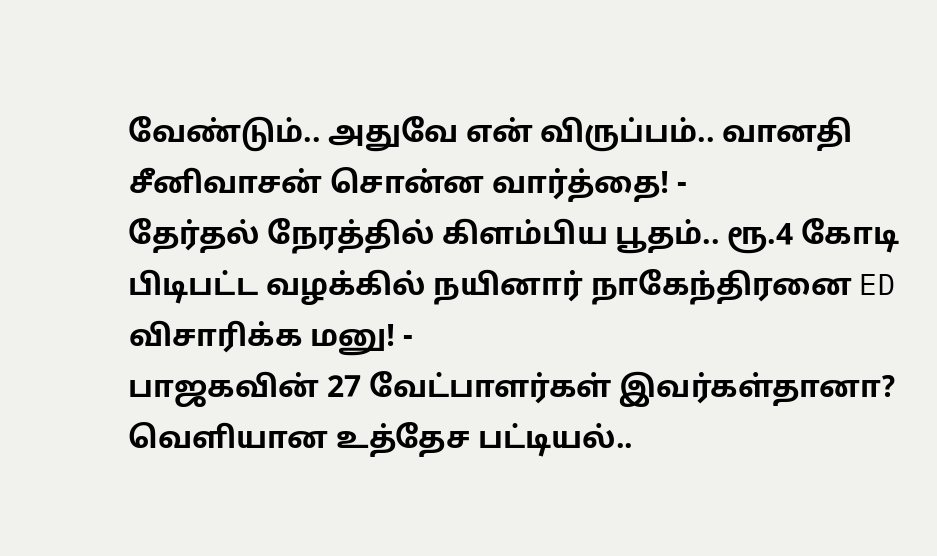வேண்டும்.. அதுவே என் விருப்பம்.. வானதி சீனிவாசன் சொன்ன வார்த்தை! -
தேர்தல் நேரத்தில் கிளம்பிய பூதம்.. ரூ.4 கோடி பிடிபட்ட வழக்கில் நயினார் நாகேந்திரனை ED விசாரிக்க மனு! -
பாஜகவின் 27 வேட்பாளர்கள் இவர்கள்தானா? வெளியான உத்தேச பட்டியல்..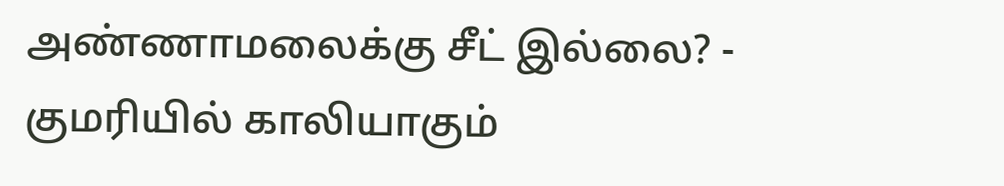அண்ணாமலைக்கு சீட் இல்லை? -
குமரியில் காலியாகும்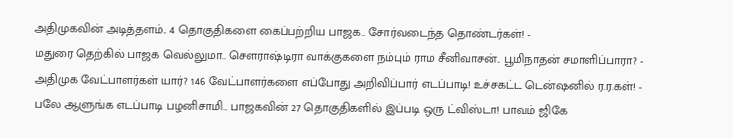அதிமுகவின் அடித்தளம்.. 4 தொகுதிகளை கைப்பற்றிய பாஜக.. சோர்வடைந்த தொண்டர்கள்! -
மதுரை தெற்கில் பாஜக வெல்லுமா.. செளராஷ்டிரா வாக்குகளை நம்பும் ராம சீனிவாசன்.. பூமிநாதன் சமாளிப்பாரா? -
அதிமுக வேட்பாளர்கள் யார்? 146 வேட்பாளர்களை எப்போது அறிவிப்பார் எடப்பாடி! உச்சகட்ட டென்ஷனில் ர.ர.கள்! -
பலே ஆளுங்க எடப்பாடி பழனிசாமி.. பாஜகவின் 27 தொகுதிகளில் இப்படி ஒரு ட்விஸ்டா! பாவம் ஜிகே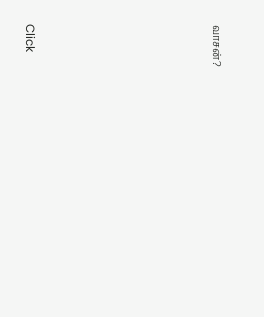வாசன்?












Click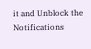it and Unblock the Notifications